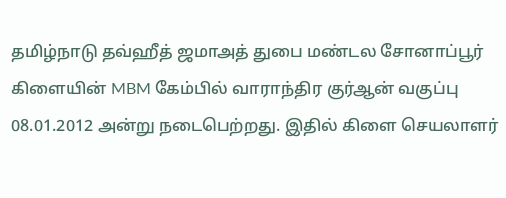தமிழ்நாடு தவ்ஹீத் ஜமாஅத் துபை மண்டல சோனாப்பூர் கிளையின் MBM கேம்பில் வாராந்திர குர்ஆன் வகுப்பு 08.01.2012 அன்று நடைபெற்றது. இதில் கிளை செயலாளர்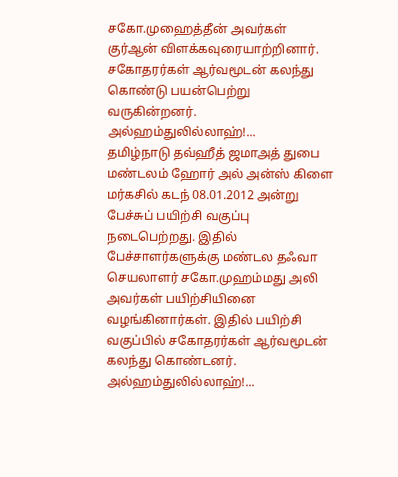சகோ.முஹைத்தீன் அவர்கள் குர்ஆன் விளக்கவுரையாற்றினார். சகோதரர்கள் ஆர்வமூடன் கலந்து கொண்டு பயன்பெற்று வருகின்றனர். அல்ஹம்துலில்லாஹ்!...
தமிழ்நாடு தவ்ஹீத் ஜமாஅத் துபை மண்டலம் ஹோர் அல் அன்ஸ் கிளை மர்கசில் கடந் 08.01.2012 அன்று பேச்சுப் பயிற்சி வகுப்பு நடைபெற்றது. இதில் பேச்சாளர்களுக்கு மண்டல தஃவா செயலாளர் சகோ.முஹம்மது அலி அவர்கள் பயிற்சியினை வழங்கினார்கள். இதில் பயிற்சி வகுப்பில் சகோதரர்கள் ஆர்வமூடன் கலந்து கொண்டனர். அல்ஹம்துலில்லாஹ்!...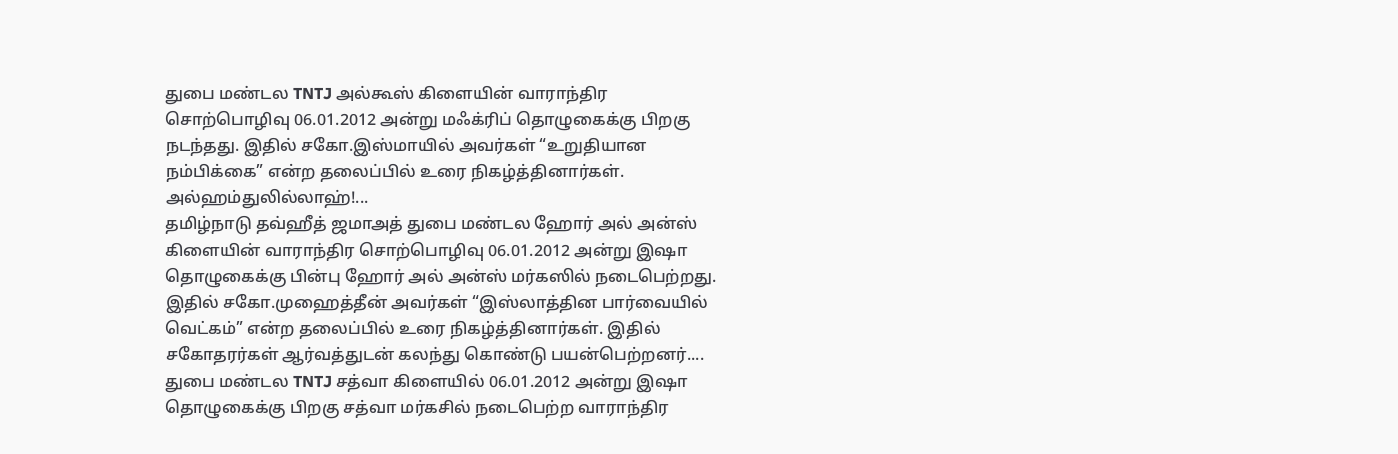துபை மண்டல TNTJ அல்கூஸ் கிளையின் வாராந்திர சொற்பொழிவு 06.01.2012 அன்று மஃக்ரிப் தொழுகைக்கு பிறகு நடந்தது. இதில் சகோ.இஸ்மாயில் அவர்கள் “உறுதியான நம்பிக்கை” என்ற தலைப்பில் உரை நிகழ்த்தினார்கள். அல்ஹம்துலில்லாஹ்!...
தமிழ்நாடு தவ்ஹீத் ஜமாஅத் துபை மண்டல ஹோர் அல் அன்ஸ் கிளையின் வாராந்திர சொற்பொழிவு 06.01.2012 அன்று இஷா தொழுகைக்கு பின்பு ஹோர் அல் அன்ஸ் மர்கஸில் நடைபெற்றது. இதில் சகோ.முஹைத்தீன் அவர்கள் “இஸ்லாத்தின பார்வையில் வெட்கம்” என்ற தலைப்பில் உரை நிகழ்த்தினார்கள். இதில் சகோதரர்கள் ஆர்வத்துடன் கலந்து கொண்டு பயன்பெற்றனர்....
துபை மண்டல TNTJ சத்வா கிளையில் 06.01.2012 அன்று இஷா தொழுகைக்கு பிறகு சத்வா மர்கசில் நடைபெற்ற வாராந்திர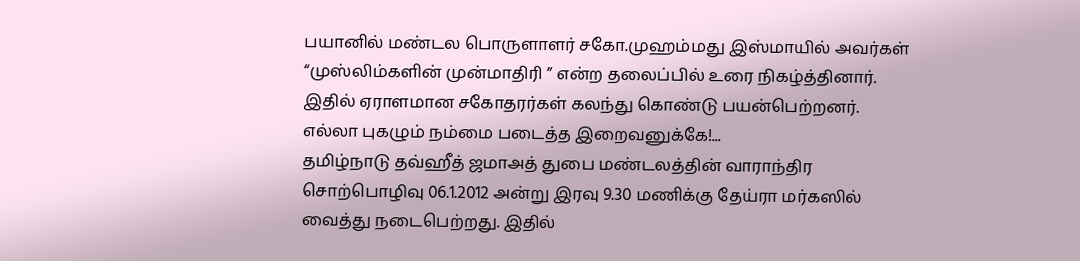பயானில் மண்டல பொருளாளர் சகோ.முஹம்மது இஸ்மாயில் அவர்கள் “முஸ்லிம்களின் முன்மாதிரி ” என்ற தலைப்பில் உரை நிகழ்த்தினார். இதில் ஏராளமான சகோதரர்கள் கலந்து கொண்டு பயன்பெற்றனர். எல்லா புகழும் நம்மை படைத்த இறைவனுக்கே!...
தமிழ்நாடு தவ்ஹீத் ஜமாஅத் துபை மண்டலத்தின் வாராந்திர சொற்பொழிவு 06.1.2012 அன்று இரவு 9.30 மணிக்கு தேய்ரா மர்கஸில் வைத்து நடைபெற்றது. இதில்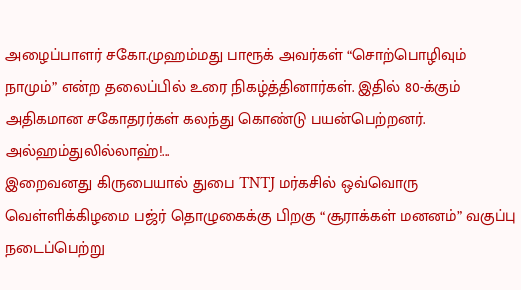அழைப்பாளர் சகோ.முஹம்மது பாரூக் அவர்கள் “சொற்பொழிவும் நாமும்” என்ற தலைப்பில் உரை நிகழ்த்தினார்கள். இதில் 80-க்கும் அதிகமான சகோதரர்கள் கலந்து கொண்டு பயன்பெற்றனர். அல்ஹம்துலில்லாஹ்!...
இறைவனது கிருபையால் துபை TNTJ மர்கசில் ஒவ்வொரு வெள்ளிக்கிழமை பஜ்ர் தொழுகைக்கு பிறகு “சூராக்கள் மனனம்” வகுப்பு நடைப்பெற்று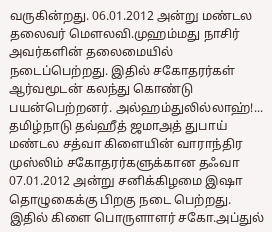வருகின்றது. 06.01.2012 அன்று மண்டல தலைவர் மெளலவி.முஹம்மது நாசிர் அவர்களின் தலைமையில் நடைப்பெற்றது. இதில் சகோதரர்கள் ஆர்வமூடன் கலந்து கொண்டு பயன்பெற்றனர். அல்ஹம்துலில்லாஹ்!...
தமிழ்நாடு தவ்ஹீத் ஜமாஅத் துபாய் மண்டல சத்வா கிளையின் வாராந்திர முஸ்லிம் சகோதரர்களுக்கான தஃவா 07.01.2012 அன்று சனிக்கிழமை இஷா தொழுகைக்கு பிறகு நடை பெற்றது. இதில் கிளை பொருளாளர் சகோ.அப்துல்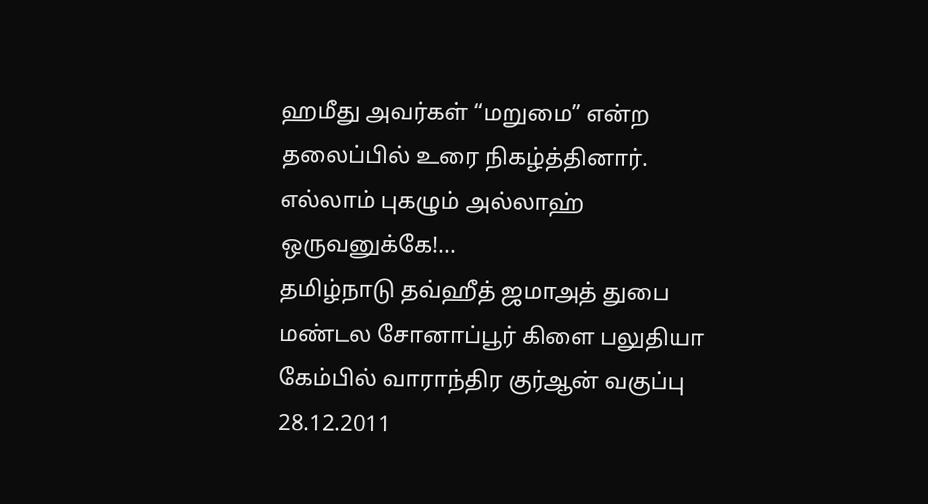ஹமீது அவர்கள் “மறுமை” என்ற தலைப்பில் உரை நிகழ்த்தினார். எல்லாம் புகழும் அல்லாஹ் ஒருவனுக்கே!...
தமிழ்நாடு தவ்ஹீத் ஜமாஅத் துபை மண்டல சோனாப்பூர் கிளை பலுதியா கேம்பில் வாராந்திர குர்ஆன் வகுப்பு 28.12.2011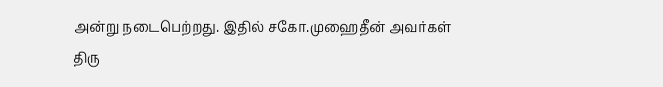அன்று நடைபெற்றது. இதில் சகோ.முஹைதீன் அவர்கள் திரு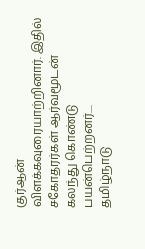குர்ஆன் விளக்கவுரையாற்றினார். இதில் சகோதரர்கள் ஆர்வமூடன் கலந்து கொண்டு பயன்பெற்றனர்....
தமிழ்நாடு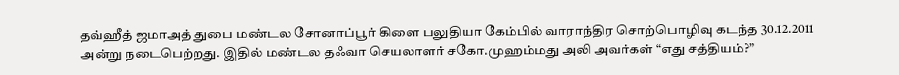தவ்ஹீத் ஜமாஅத் துபை மண்டல சோனாப்பூர் கிளை பலுதியா கேம்பில் வாராந்திர சொற்பொழிவு கடந்த 30.12.2011 அன்று நடைபெற்றது. இதில் மண்டல தஃவா செயலாளர் சகோ.முஹம்மது அலி அவர்கள் “எது சத்தியம்?”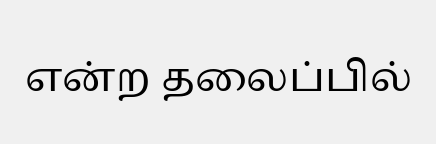என்ற தலைப்பில்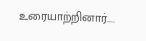உரையாற்றினார்....